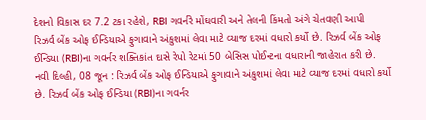દેશનો વિકાસ દર 7.2 ટકા રહેશે, RBI ગવર્નરે મોંઘવારી અને તેલની કિંમતો અંગે ચેતવણી આપી
રિઝર્વ બેંક ઓફ ઈન્ડિયાએ ફુગાવાને અંકુશમાં લેવા માટે વ્યાજ દરમાં વધારો કર્યો છે. રિઝર્વ બેંક ઓફ ઈન્ડિયા (RBI)ના ગવર્નર શક્તિકાંત દાસે રેપો રેટમાં 50 બેસિસ પોઈન્ટના વધારાની જાહેરાત કરી છે.
નવી દિલ્હી, 08 જૂન : રિઝર્વ બેંક ઓફ ઈન્ડિયાએ ફુગાવાને અંકુશમાં લેવા માટે વ્યાજ દરમાં વધારો કર્યો છે. રિઝર્વ બેંક ઓફ ઈન્ડિયા (RBI)ના ગવર્નર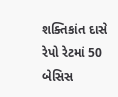શક્તિકાંત દાસે રેપો રેટમાં 50 બેસિસ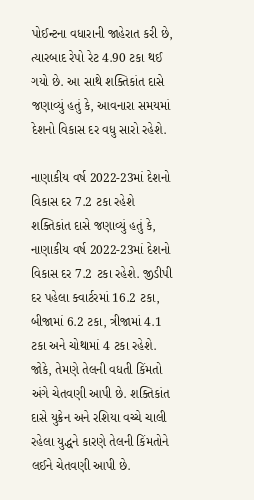પોઈન્ટના વધારાની જાહેરાત કરી છે, ત્યારબાદ રેપો રેટ 4.90 ટકા થઈ ગયો છે. આ સાથે શક્તિકાંત દાસે જણાવ્યું હતું કે, આવનારા સમયમાં દેશનો વિકાસ દર વધુ સારો રહેશે.

નાણાકીય વર્ષ 2022-23માં દેશનો વિકાસ દર 7.2 ટકા રહેશે
શક્તિકાંત દાસે જણાવ્યું હતું કે, નાણાકીય વર્ષ 2022-23માં દેશનો વિકાસ દર 7.2 ટકા રહેશે. જીડીપી દર પહેલા ક્વાર્ટરમાં 16.2 ટકા, બીજામાં 6.2 ટકા, ત્રીજામાં 4.1 ટકા અને ચોથામાં 4 ટકા રહેશે. જોકે, તેમણે તેલની વધતી કિંમતો અંગે ચેતવણી આપી છે. શક્તિકાંત દાસે યુક્રેન અને રશિયા વચ્ચે ચાલી રહેલા યુદ્ધને કારણે તેલની કિંમતોને લઈને ચેતવણી આપી છે.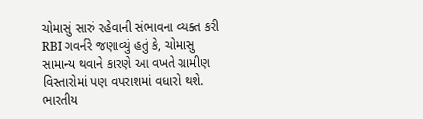ચોમાસું સારું રહેવાની સંભાવના વ્યક્ત કરી
RBI ગવર્નરે જણાવ્યું હતું કે, ચોમાસુ સામાન્ય થવાને કારણે આ વખતે ગ્રામીણ વિસ્તારોમાં પણ વપરાશમાં વધારો થશે. ભારતીય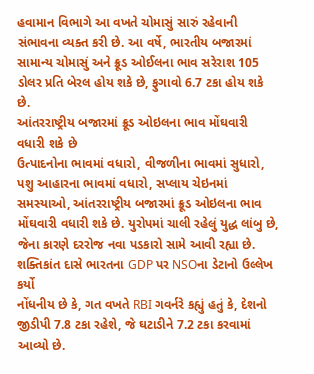હવામાન વિભાગે આ વખતે ચોમાસું સારું રહેવાની સંભાવના વ્યક્ત કરી છે. આ વર્ષે, ભારતીય બજારમાં સામાન્ય ચોમાસું અને ક્રૂડ ઓઈલના ભાવ સરેરાશ 105 ડોલર પ્રતિ બેરલ હોય શકે છે, ફુગાવો 6.7 ટકા હોય શકે છે.
આંતરરાષ્ટ્રીય બજારમાં ક્રૂડ ઓઇલના ભાવ મોંઘવારી વધારી શકે છે
ઉત્પાદનોના ભાવમાં વધારો, વીજળીના ભાવમાં સુધારો, પશુ આહારના ભાવમાં વધારો, સપ્લાય ચેઇનમાં સમસ્યાઓ, આંતરરાષ્ટ્રીય બજારમાં ક્રૂડ ઓઇલના ભાવ મોંઘવારી વધારી શકે છે. યુરોપમાં ચાલી રહેલું યુદ્ધ લાંબુ છે, જેના કારણે દરરોજ નવા પડકારો સામે આવી રહ્યા છે.
શક્તિકાંત દાસે ભારતના GDP પર NSOના ડેટાનો ઉલ્લેખ કર્યો
નોંધનીય છે કે, ગત વખતે RBI ગવર્નરે કહ્યું હતું કે, દેશનો જીડીપી 7.8 ટકા રહેશે, જે ઘટાડીને 7.2 ટકા કરવામાં આવ્યો છે.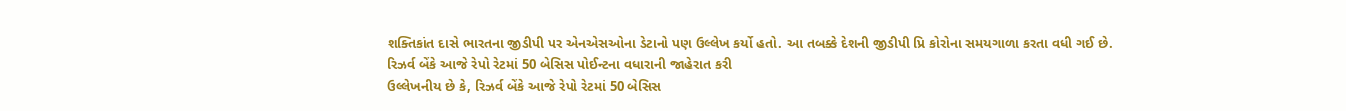શક્તિકાંત દાસે ભારતના જીડીપી પર એનએસઓના ડેટાનો પણ ઉલ્લેખ કર્યો હતો. આ તબક્કે દેશની જીડીપી પ્રિ કોરોના સમયગાળા કરતા વધી ગઈ છે.
રિઝર્વ બેંકે આજે રેપો રેટમાં 50 બેસિસ પોઈન્ટના વધારાની જાહેરાત કરી
ઉલ્લેખનીય છે કે, રિઝર્વ બેંકે આજે રેપો રેટમાં 50 બેસિસ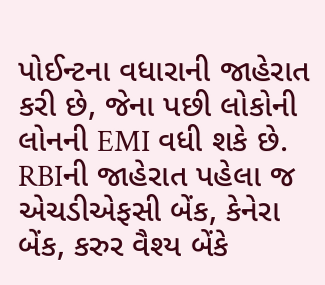પોઈન્ટના વધારાની જાહેરાત કરી છે, જેના પછી લોકોની લોનની EMI વધી શકે છે. RBIની જાહેરાત પહેલા જ એચડીએફસી બેંક, કેનેરા બેંક, કરુર વૈશ્ય બેંકે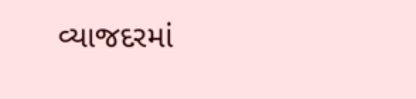વ્યાજદરમાં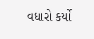વધારો કર્યો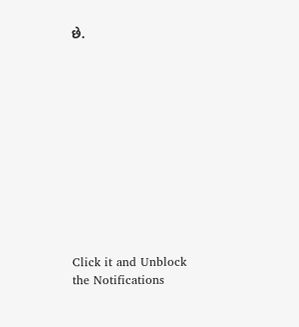છે.












Click it and Unblock the Notifications